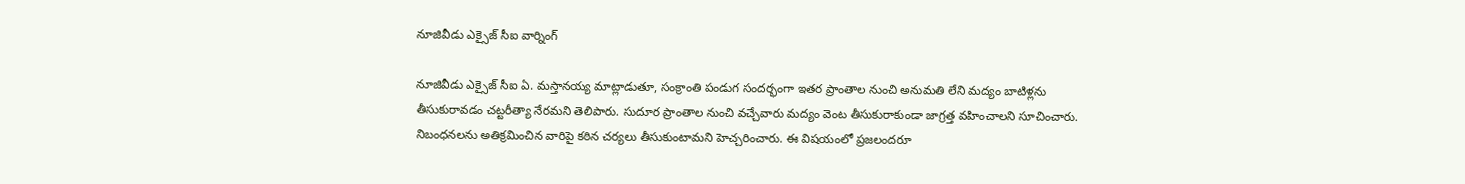నూజివీడు ఎక్సైజ్ సీఐ వార్నింగ్

నూజివీడు ఎక్సైజ్‌ సీఐ ఏ. మస్తానయ్య మాట్లాడుతూ, సంక్రాంతి పండుగ సందర్భంగా ఇతర ప్రాంతాల నుంచి అనుమతి లేని మద్యం బాటిళ్లను తీసుకురావడం చట్టరీత్యా నేరమని తెలిపారు. సుదూర ప్రాంతాల నుంచి వచ్చేవారు మద్యం వెంట తీసుకురాకుండా జాగ్రత్త వహించాలని సూచించారు. నిబంధనలను అతిక్రమించిన వారిపై కఠిన చర్యలు తీసుకుంటామని హెచ్చరించారు. ఈ విషయంలో ప్రజలందరూ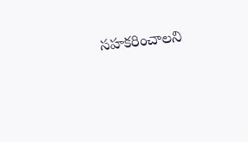సహకరించాలని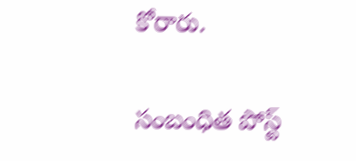కోరారు.

సంబంధిత పోస్ట్